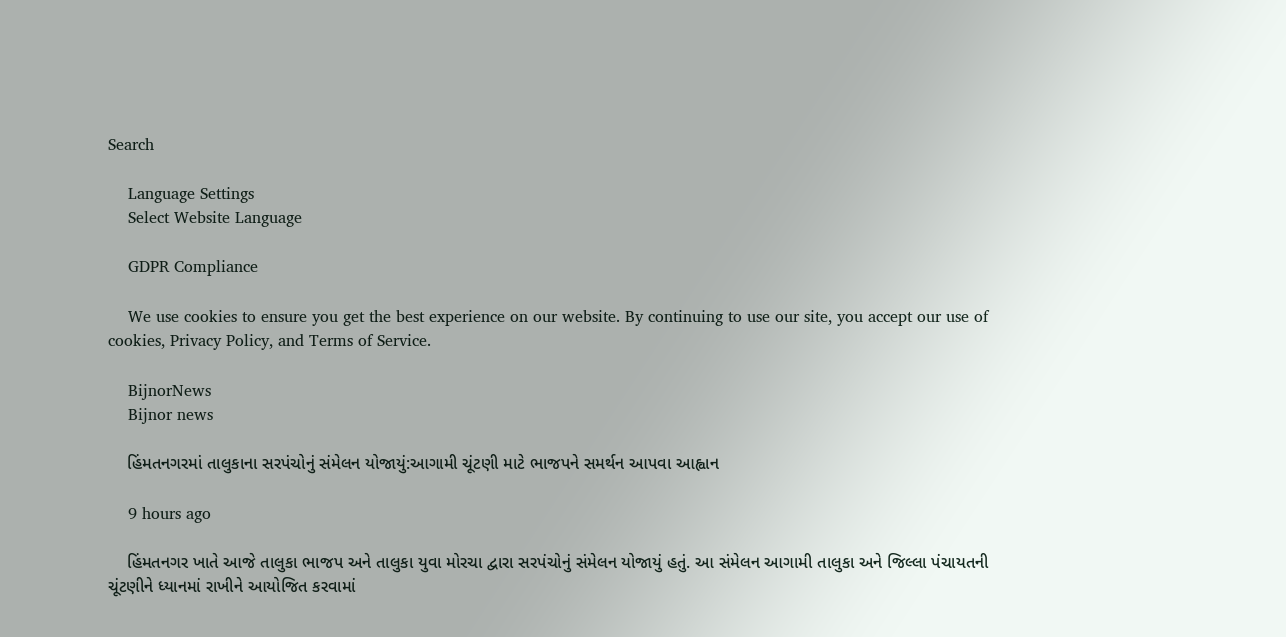Search

    Language Settings
    Select Website Language

    GDPR Compliance

    We use cookies to ensure you get the best experience on our website. By continuing to use our site, you accept our use of cookies, Privacy Policy, and Terms of Service.

    BijnorNews
    Bijnor news

    હિંમતનગરમાં તાલુકાના સરપંચોનું સંમેલન યોજાયું:આગામી ચૂંટણી માટે ભાજપને સમર્થન આપવા આહ્વાન

    9 hours ago

    હિંમતનગર ખાતે આજે તાલુકા ભાજપ અને તાલુકા યુવા મોરચા દ્વારા સરપંચોનું સંમેલન યોજાયું હતું. આ સંમેલન આગામી તાલુકા અને જિલ્લા પંચાયતની ચૂંટણીને ધ્યાનમાં રાખીને આયોજિત કરવામાં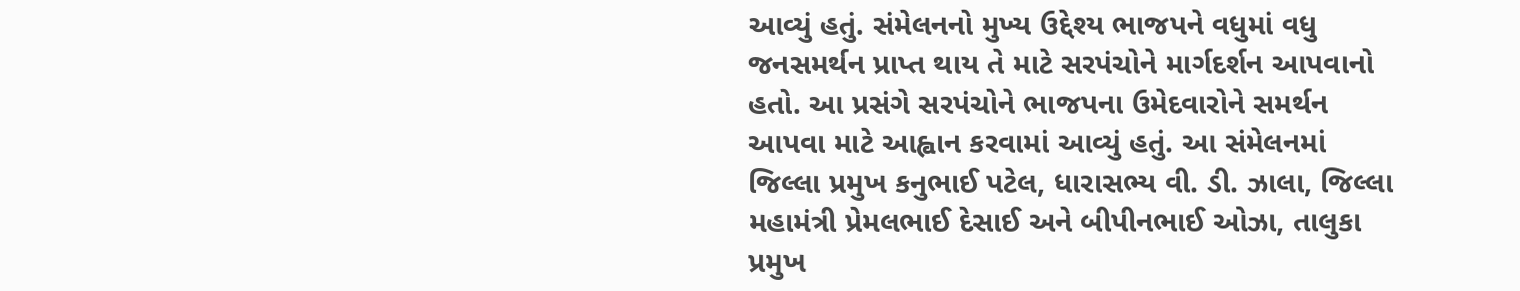આવ્યું હતું. સંમેલનનો મુખ્ય ઉદ્દેશ્ય ભાજપને વધુમાં વધુ જનસમર્થન પ્રાપ્ત થાય તે માટે સરપંચોને માર્ગદર્શન આપવાનો હતો. આ પ્રસંગે સરપંચોને ભાજપના ઉમેદવારોને સમર્થન આપવા માટે આહ્વાન કરવામાં આવ્યું હતું. આ સંમેલનમાં જિલ્લા પ્રમુખ કનુભાઈ પટેલ, ધારાસભ્ય વી. ડી. ઝાલા, જિલ્લા મહામંત્રી પ્રેમલભાઈ દેસાઈ અને બીપીનભાઈ ઓઝા, તાલુકા પ્રમુખ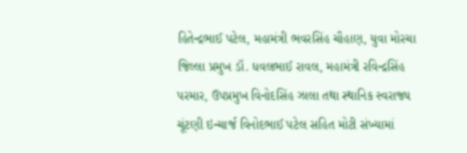હિતેન્દ્રભાઈ પટેલ, મહામંત્રી ભવરસિંહ ચૌહાણ, યુવા મોરચા જિલ્લા પ્રમુખ ડૉ. ધવલભાઈ રાવલ, મહામંત્રી રવિન્દ્રસિંહ પરમાર, ઉપપ્રમુખ વિનોદસિંહ ઝાલા તથા સ્થાનિક સ્વરાજ્ય ચૂંટણી ઇન્ચાર્જ વિનોદભાઈ પટેલ સહિત મોટી સંખ્યામાં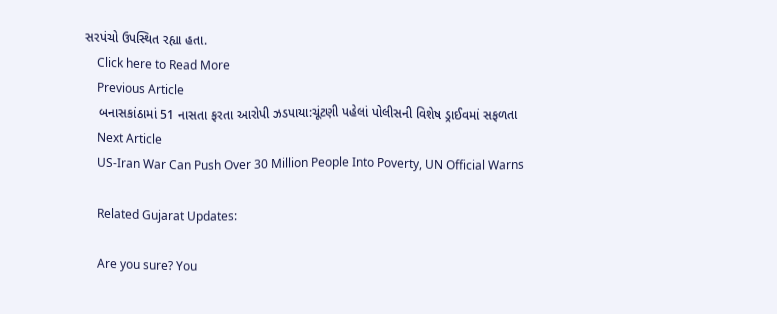સરપંચો ઉપસ્થિત રહ્યા હતા.
    Click here to Read More
    Previous Article
    બનાસકાંઠામાં 51 નાસતા ફરતા આરોપી ઝડપાયા:ચૂંટણી પહેલાં પોલીસની વિશેષ ડ્રાઈવમાં સફળતા
    Next Article
    US-Iran War Can Push Over 30 Million People Into Poverty, UN Official Warns

    Related Gujarat Updates:

    Are you sure? You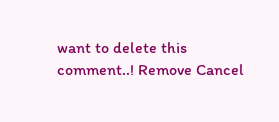want to delete this comment..! Remove Cancel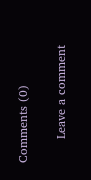Comments (0)

      Leave a comment